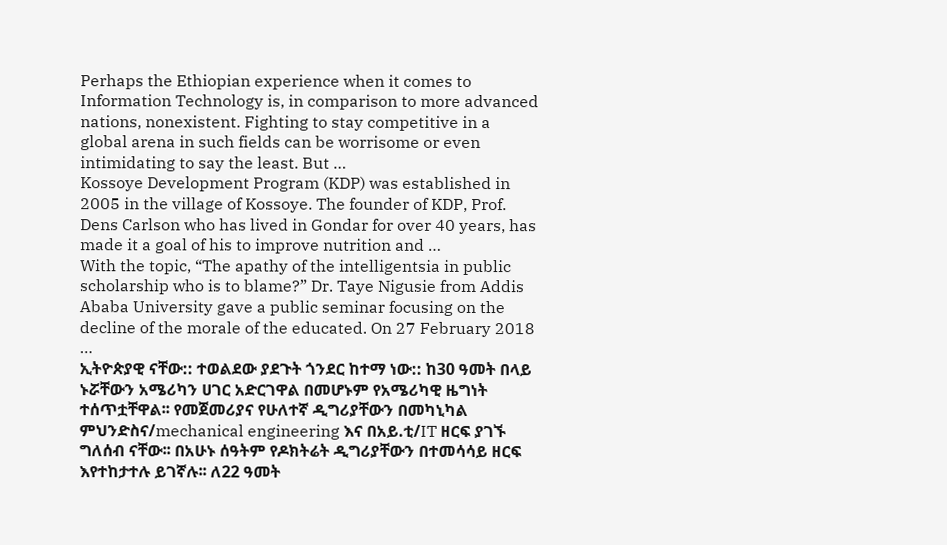Perhaps the Ethiopian experience when it comes to Information Technology is, in comparison to more advanced nations, nonexistent. Fighting to stay competitive in a global arena in such fields can be worrisome or even intimidating to say the least. But …
Kossoye Development Program (KDP) was established in 2005 in the village of Kossoye. The founder of KDP, Prof. Dens Carlson who has lived in Gondar for over 40 years, has made it a goal of his to improve nutrition and …
With the topic, “The apathy of the intelligentsia in public scholarship who is to blame?” Dr. Taye Nigusie from Addis Ababa University gave a public seminar focusing on the decline of the morale of the educated. On 27 February 2018 …
ኢትዮጵያዊ ናቸው:: ተወልደው ያደጉት ጎንደር ከተማ ነው:: ከ30 ዓመት በላይ ኑሯቸውን አሜሪካን ሀገር አድርገዋል በመሆኑም የአሜሪካዊ ዜግነት ተሰጥቷቸዋል፡፡ የመጀመሪያና የሁለተኛ ዲግሪያቸውን በመካኒካል ምህንድስና/mechanical engineering እና በአይ.ቲ/IT ዘርፍ ያገኙ ግለሰብ ናቸው፡፡ በአሁኑ ሰዓትም የዶክትሬት ዲግሪያቸውን በተመሳሳይ ዘርፍ እየተከታተሉ ይገኛሉ፡፡ ለ22 ዓመት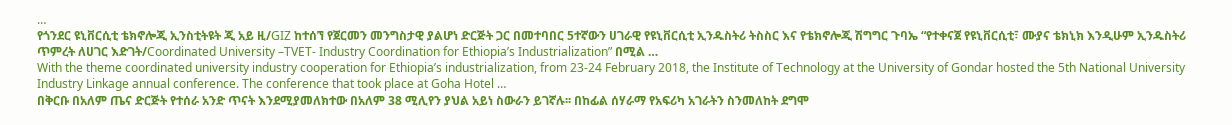…
የጎንደር ዩኒቨርሲቲ ቴክኖሎጂ ኢንስቲትዩት ጂ አይ ዚ/GIZ ከተሰኘ የጀርመን መንግስታዊ ያልሆነ ድርጅት ጋር በመተባበር 5ተኛውን ሀገራዊ የዩኒቨርሲቲ ኢንዱስትሪ ትስስር እና የቴክኖሎጂ ሽግግር ጉባኤ “የተቀናጀ የዩኒቨርሲቲ፣ ሙያና ቴክኒክ እንዲሁም ኢንዱስትሪ ጥምረት ለሀገር እድገት/Coordinated University –TVET- Industry Coordination for Ethiopia’s Industrialization” በሚል …
With the theme coordinated university industry cooperation for Ethiopia’s industrialization, from 23-24 February 2018, the Institute of Technology at the University of Gondar hosted the 5th National University Industry Linkage annual conference. The conference that took place at Goha Hotel …
በቅርቡ በአለም ጤና ድርጅት የተሰራ አንድ ጥናት እንደሚያመለክተው በአለም 38 ሚሊየን ያህል አይነ ስውራን ይገኛሉ፡፡ በከፊል ሰሃራማ የአፍሪካ አገራትን ስንመለከት ደግሞ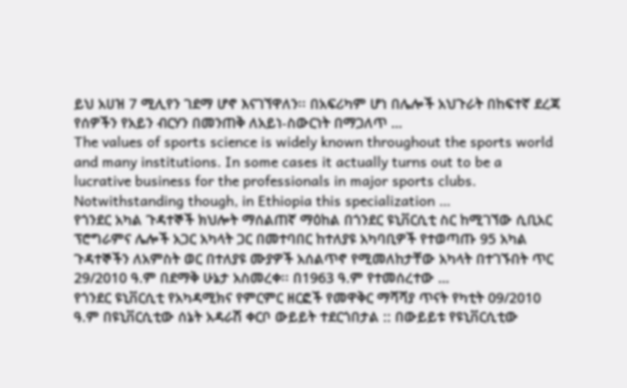ይህ አሀዝ 7 ሚሊየን ገደማ ሆኖ እናገኘዋለን፡፡ በአፍሪካም ሆነ በሌሎች አህጉራት በከፍተኛ ደረጃ የሰዎችን የአይን ብርሃን በመንጠቅ ለአይነ-ስውርነት በማጋለጥ …
The values of sports science is widely known throughout the sports world and many institutions. In some cases it actually turns out to be a lucrative business for the professionals in major sports clubs. Notwithstanding though, in Ethiopia this specialization …
የጎንደር አካል ጉዳተኞች ክህሎት ማሰልጠኛ ማዕከል በጎንደር ዩኒቨርሲቲ ስር ከሚገኘው ሲቢአር ፕሮግራምና ሌሎች አጋር አካላት ጋር በመተባበር ከተለያዩ አካባቢዎች የተወጣጡ 95 አካል ጉዳተኞችን ለአምስት ወር በተለያዩ ሙያዎች አሰልጥኖ የሚመለከታቸው አካላት በተገኙበት ጥር 29/2010 ዓ.ም በደማቅ ሁኔታ አስመረቀ፡፡ በ1963 ዓ.ም የተመሰረተው …
የጎንደር ዩኒቨርሲቲ የአካዳሚክና የምርምር ዘርፎች የመዋቅር ማሻሻያ ጥናት የካቲት 09/2010 ዓ.ም በዩኒቨርሲቲው ሰኔት አዳራሽ ቀርቦ ውይይት ተደርጎበታል :: በውይይቱ የዩኒቨርሲቲው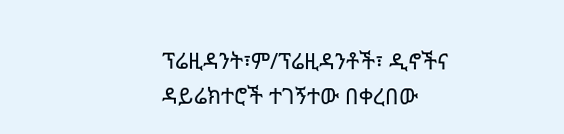ፕሬዚዳንት፣ም/ፕሬዚዳንቶች፣ ዲኖችና ዳይሬክተሮች ተገኝተው በቀረበው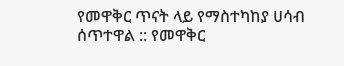የመዋቅር ጥናት ላይ የማስተካከያ ሀሳብ ሰጥተዋል :: የመዋቅር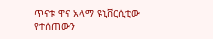ጥናቱ ዋና አላማ ዩኒቨርሲቲው የተሰጠውን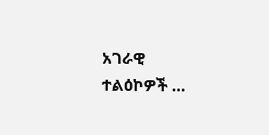አገራዊ ተልዕኮዎች …